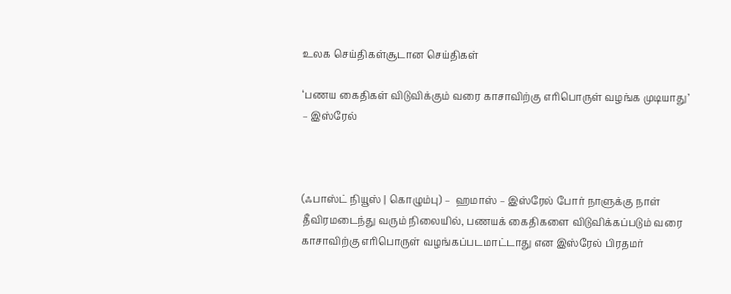உலக செய்திகள்சூடான செய்திகள்

‘பணய கைதிகள் விடுவிக்கும் வரை காசாவிற்கு எரிபொருள் வழங்க முடியாது’ – இஸ்ரேல்



(ஃபாஸ்ட் நியூஸ் | கொழும்பு) –  ஹமாஸ் – இஸ்ரேல் போர் நாளுக்கு நாள் தீவிரமடைந்து வரும் நிலையில், பணயக் கைதிகளை விடுவிக்கப்படும் வரை காசாவிற்கு எரிபொருள் வழங்கப்படமாட்டாது என இஸ்ரேல் பிரதமர்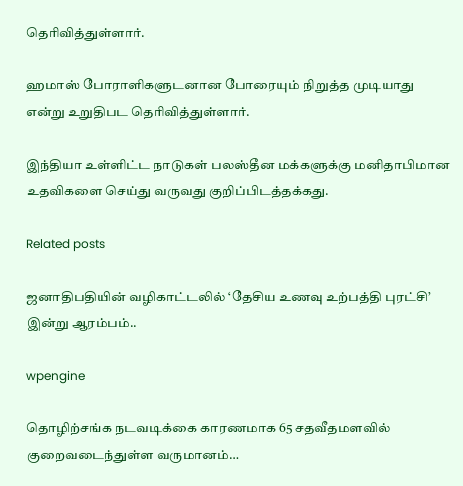தெரிவித்துள்ளார்.

ஹமாஸ் போராளிகளுடனான போரையும் நிறுத்த முடியாது என்று உறுதிபட தெரிவித்துள்ளார்.

இந்தியா உள்ளிட்ட நாடுகள் பலஸ்தீன மக்களுக்கு மனிதாபிமான உதவிகளை செய்து வருவது குறிப்பிடத்தக்கது.

Related posts

ஜனாதிபதியின் வழிகாட்டலில் ‘தேசிய உணவு உற்பத்தி புரட்சி’ இன்று ஆரம்பம்..

wpengine

தொழிற்சங்க நடவடிக்கை காரணமாக 65 சதவீதமளவில் குறைவடைந்துள்ள வருமானம்…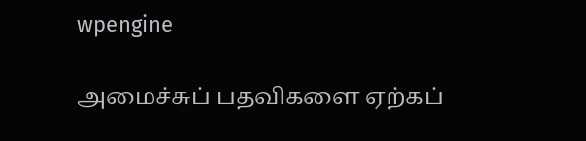wpengine

அமைச்சுப் பதவிகளை ஏற்கப்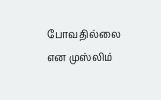போவதில்லை என முஸ்லிம்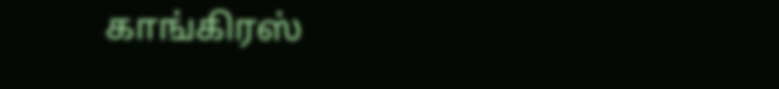காங்கிரஸ்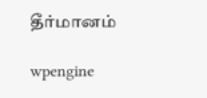தீர்மானம்

wpengine